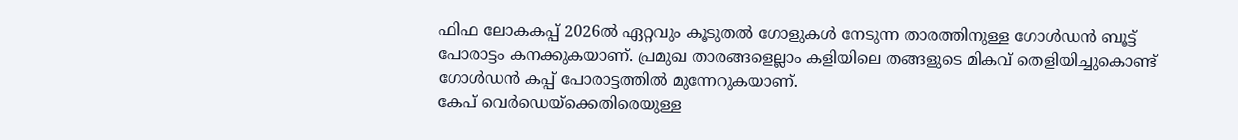ഫിഫ ലോകകപ്പ് 2026ൽ ഏറ്റവും കൂടുതൽ ഗോളുകൾ നേടുന്ന താരത്തിനുള്ള ഗോൾഡൻ ബൂട്ട് പോരാട്ടം കനക്കുകയാണ്. പ്രമുഖ താരങ്ങളെല്ലാം കളിയിലെ തങ്ങളുടെ മികവ് തെളിയിച്ചുകൊണ്ട് ഗോൾഡൻ കപ്പ് പോരാട്ടത്തിൽ മുന്നേറുകയാണ്.
കേപ് വെർഡെയ്ക്കെതിരെയുള്ള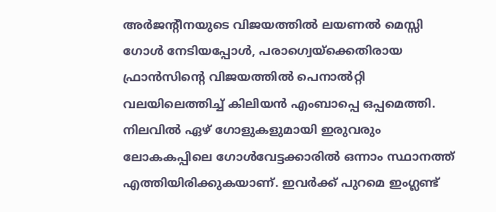അർജന്റീനയുടെ വിജയത്തിൽ ലയണൽ മെസ്സി ഗോൾ നേടിയപ്പോൾ, പരാഗ്വെയ്ക്കെതിരായ ഫ്രാൻസിന്റെ വിജയത്തിൽ പെനാൽറ്റി വലയിലെത്തിച്ച് കിലിയൻ എംബാപ്പെ ഒപ്പമെത്തി. നിലവിൽ ഏഴ് ഗോളുകളുമായി ഇരുവരും ലോകകപ്പിലെ ഗോൾവേട്ടക്കാരിൽ ഒന്നാം സ്ഥാനത്ത് എത്തിയിരിക്കുകയാണ്. ഇവർക്ക് പുറമെ ഇംഗ്ലണ്ട്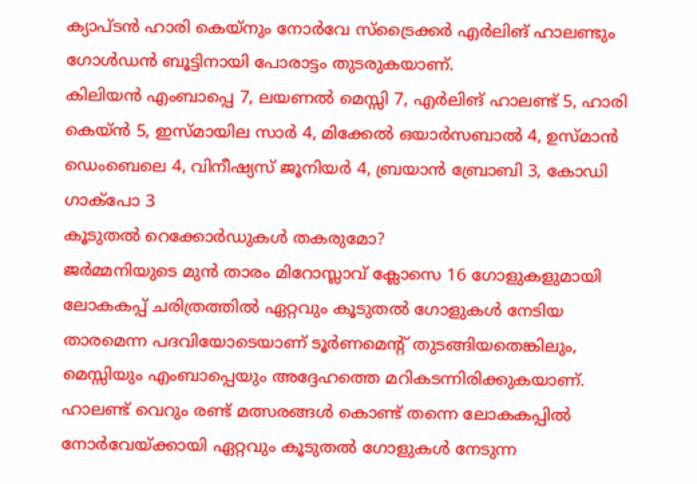ക്യാപ്ടൻ ഹാരി കെയ്നും നോർവേ സ്ട്രൈക്കർ എർലിങ് ഹാലണ്ടും ഗോൾഡൻ ബൂട്ടിനായി പോരാട്ടം തുടരുകയാണ്.
കിലിയൻ എംബാപ്പെ 7, ലയണൽ മെസ്സി 7, എർലിങ് ഹാലണ്ട് 5, ഹാരി കെയ്ൻ 5, ഇസ്മായില സാർ 4, മിക്കേൽ ഒയാർസബാൽ 4, ഉസ്മാൻ ഡെംബെലെ 4, വിനീഷ്യസ് ജൂനിയർ 4, ബ്രയാൻ ബ്രോബി 3, കോഡി ഗാക്പോ 3
കൂടുതൽ റെക്കോർഡുകൾ തകരുമോ?
ജർമ്മനിയുടെ മുൻ താരം മിറോസ്ലാവ് ക്ലോസെ 16 ഗോളുകളുമായി ലോകകപ്പ് ചരിത്രത്തിൽ ഏറ്റവും കൂടുതൽ ഗോളുകൾ നേടിയ താരമെന്ന പദവിയോടെയാണ് ടൂർണമെന്റ് തുടങ്ങിയതെങ്കിലും, മെസ്സിയും എംബാപ്പെയും അദ്ദേഹത്തെ മറികടന്നിരിക്കുകയാണ്. ഹാലണ്ട് വെറും രണ്ട് മത്സരങ്ങൾ കൊണ്ട് തന്നെ ലോകകപ്പിൽ നോർവേയ്ക്കായി ഏറ്റവും കൂടുതൽ ഗോളുകൾ നേടുന്ന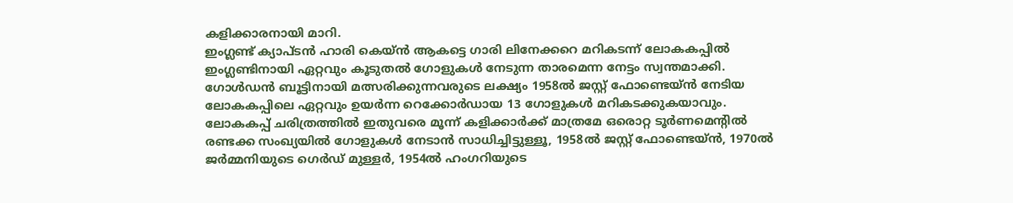കളിക്കാരനായി മാറി.
ഇംഗ്ലണ്ട് ക്യാപ്ടൻ ഹാരി കെയ്ൻ ആകട്ടെ ഗാരി ലിനേക്കറെ മറികടന്ന് ലോകകപ്പിൽ ഇംഗ്ലണ്ടിനായി ഏറ്റവും കൂടുതൽ ഗോളുകൾ നേടുന്ന താരമെന്ന നേട്ടം സ്വന്തമാക്കി. ഗോൾഡൻ ബൂട്ടിനായി മത്സരിക്കുന്നവരുടെ ലക്ഷ്യം 1958ൽ ജസ്റ്റ് ഫോണ്ടെയ്ൻ നേടിയ ലോകകപ്പിലെ ഏറ്റവും ഉയർന്ന റെക്കോർഡായ 13 ഗോളുകൾ മറികടക്കുകയാവും.
ലോകകപ്പ് ചരിത്രത്തിൽ ഇതുവരെ മൂന്ന് കളിക്കാർക്ക് മാത്രമേ ഒരൊറ്റ ടൂർണമെന്റിൽ രണ്ടക്ക സംഖ്യയിൽ ഗോളുകൾ നേടാൻ സാധിച്ചിട്ടുള്ളൂ, 1958ൽ ജസ്റ്റ് ഫോണ്ടെയ്ൻ, 1970ൽ ജർമ്മനിയുടെ ഗെർഡ് മുള്ളർ, 1954ൽ ഹംഗറിയുടെ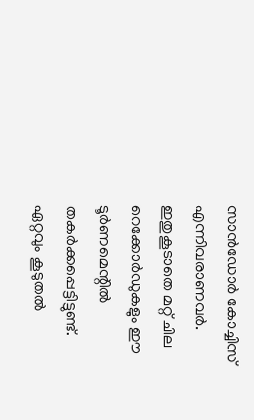സാൻഡോർ കോച്ചിസ് എന്നിവരാണവർ. ഇതുകൂടാതെ മറ്റ് ചില റെക്കോർഡുകളും ഈ ടൂർണമെന്റിൽ തകർക്കപ്പെട്ടിട്ടുണ്ട്.
ഏറ്റവും കൂടുതൽ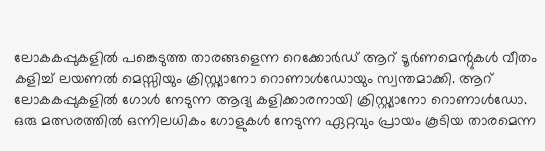ലോകകപ്പുകളിൽ പങ്കെടുത്ത താരങ്ങളെന്ന റെക്കോർഡ് ആറ് ടൂർണമെന്റുകൾ വീതം കളിച്ച് ലയണൽ മെസ്സിയും ക്രിസ്റ്റ്യാനോ റൊണാൾഡോയും സ്വന്തമാക്കി. ആറ് ലോകകപ്പുകളിൽ ഗോൾ നേടുന്ന ആദ്യ കളിക്കാരനായി ക്രിസ്റ്റ്യാനോ റൊണാൾഡോ. ഒരു മത്സരത്തിൽ ഒന്നിലധികം ഗോളുകൾ നേടുന്ന ഏറ്റവും പ്രായം കൂടിയ താരമെന്ന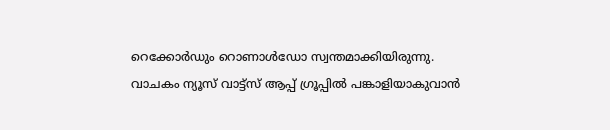റെക്കോർഡും റൊണാൾഡോ സ്വന്തമാക്കിയിരുന്നു.
വാചകം ന്യൂസ് വാട്ട്സ് ആപ്പ് ഗ്രൂപ്പിൽ പങ്കാളിയാകുവാൻ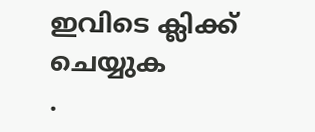ഇവിടെ ക്ലിക്ക് ചെയ്യുക
.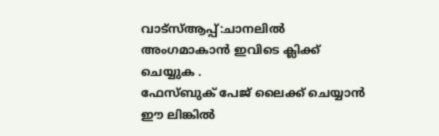വാട്സ്ആപ്പ്:ചാനലിൽ അംഗമാകാൻ ഇവിടെ ക്ലിക്ക് ചെയ്യുക .
ഫേസ്ബുക് പേജ് ലൈക്ക് ചെയ്യാൻ ഈ ലിങ്കിൽ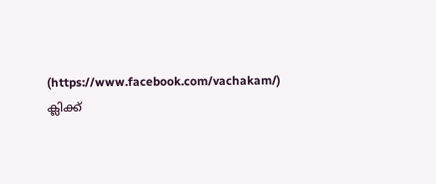(https://www.facebook.com/vachakam/) ക്ലിക്ക്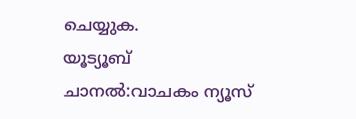ചെയ്യുക.
യൂട്യൂബ് ചാനൽ:വാചകം ന്യൂസ്